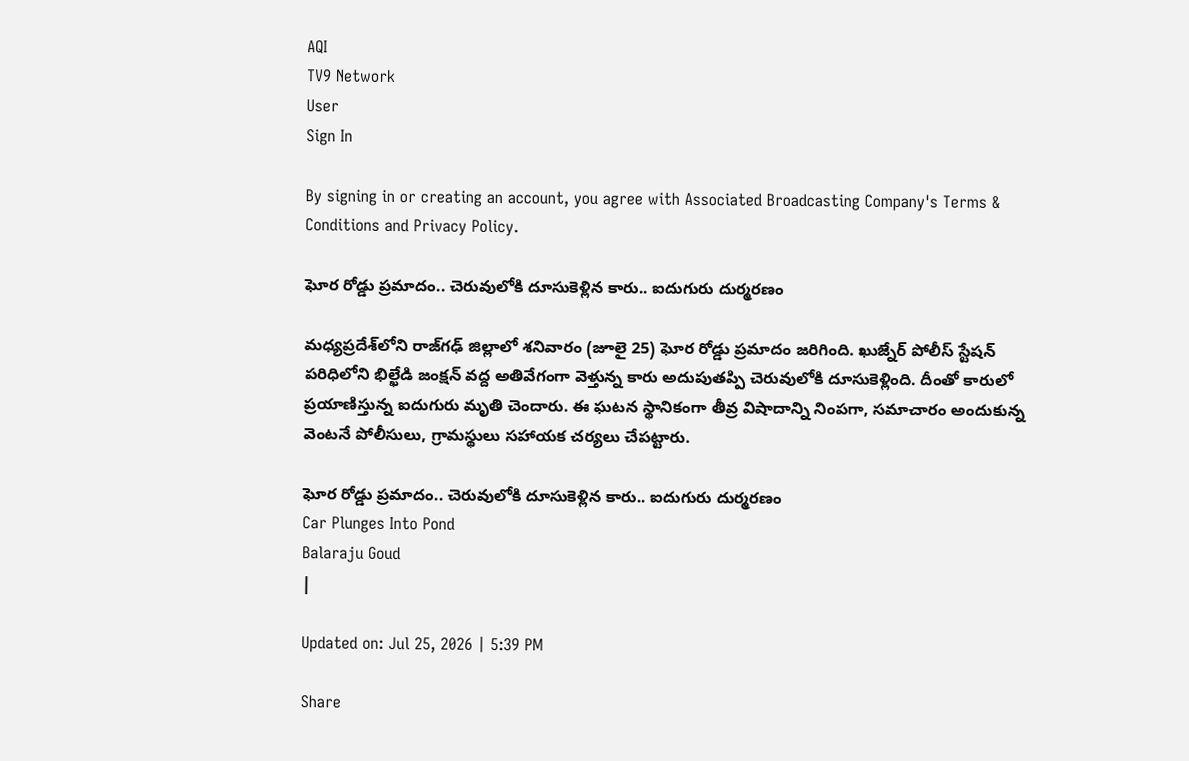AQI
TV9 Network
User
Sign In

By signing in or creating an account, you agree with Associated Broadcasting Company's Terms & Conditions and Privacy Policy.

ఘోర రోడ్డు ప్రమాదం.. చెరువులోకి దూసుకెళ్లిన కారు.. ఐదుగురు దుర్మరణం

మధ్యప్రదేశ్‌లోని రాజ్‌గఢ్ జిల్లాలో శనివారం (జూలై 25) ఘోర రోడ్డు ప్రమాదం జరిగింది. ఖుజ్నేర్ పోలీస్ స్టేషన్ పరిధిలోని భిల్ఖేడి జంక్షన్ వద్ద అతివేగంగా వెళ్తున్న కారు అదుపుతప్పి చెరువులోకి దూసుకెళ్లింది. దీంతో కారులో ప్రయాణిస్తున్న ఐదుగురు మృతి చెందారు. ఈ ఘటన స్థానికంగా తీవ్ర విషాదాన్ని నింపగా, సమాచారం అందుకున్న వెంటనే పోలీసులు, గ్రామస్థులు సహాయక చర్యలు చేపట్టారు.

ఘోర రోడ్డు ప్రమాదం.. చెరువులోకి దూసుకెళ్లిన కారు.. ఐదుగురు దుర్మరణం
Car Plunges Into Pond
Balaraju Goud
|

Updated on: Jul 25, 2026 | 5:39 PM

Share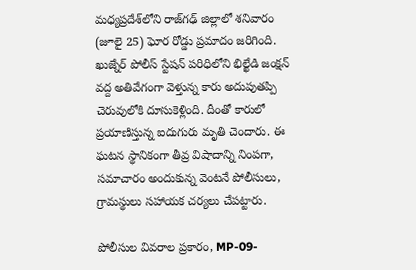మధ్యప్రదేశ్‌లోని రాజ్‌గఢ్ జిల్లాలో శనివారం (జూలై 25) ఘోర రోడ్డు ప్రమాదం జరిగింది. ఖుజ్నేర్ పోలీస్ స్టేషన్ పరిధిలోని భిల్ఖేడి జంక్షన్ వద్ద అతివేగంగా వెళ్తున్న కారు అదుపుతప్పి చెరువులోకి దూసుకెళ్లింది. దీంతో కారులో ప్రయాణిస్తున్న ఐదుగురు మృతి చెందారు. ఈ ఘటన స్థానికంగా తీవ్ర విషాదాన్ని నింపగా, సమాచారం అందుకున్న వెంటనే పోలీసులు, గ్రామస్థులు సహాయక చర్యలు చేపట్టారు.

పోలీసుల వివరాల ప్రకారం, MP-09-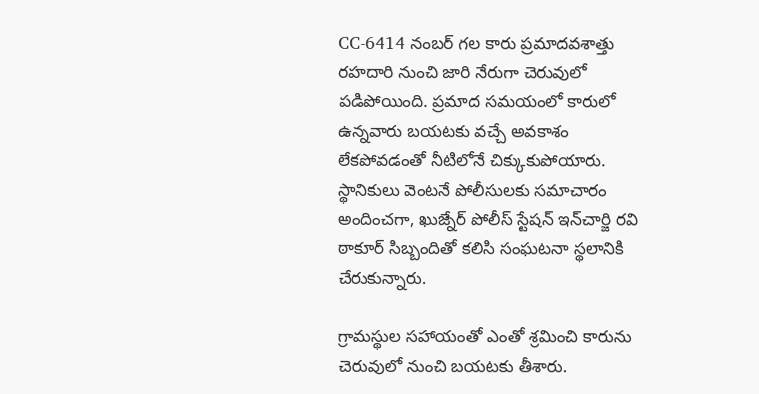CC-6414 నంబర్ గల కారు ప్రమాదవశాత్తు రహదారి నుంచి జారి నేరుగా చెరువులో పడిపోయింది. ప్రమాద సమయంలో కారులో ఉన్నవారు బయటకు వచ్చే అవకాశం లేకపోవడంతో నీటిలోనే చిక్కుకుపోయారు. స్థానికులు వెంటనే పోలీసులకు సమాచారం అందించగా, ఖుజ్నేర్ పోలీస్ స్టేషన్ ఇన్‌చార్జి రవి ఠాకూర్ సిబ్బందితో కలిసి సంఘటనా స్థలానికి చేరుకున్నారు.

గ్రామస్థుల సహాయంతో ఎంతో శ్రమించి కారును చెరువులో నుంచి బయటకు తీశారు.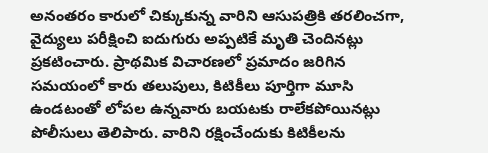అనంతరం కారులో చిక్కుకున్న వారిని ఆసుపత్రికి తరలించగా, వైద్యులు పరీక్షించి ఐదుగురు అప్పటికే మృతి చెందినట్లు ప్రకటించారు. ప్రాథమిక విచారణలో ప్రమాదం జరిగిన సమయంలో కారు తలుపులు, కిటికీలు పూర్తిగా మూసి ఉండటంతో లోపల ఉన్నవారు బయటకు రాలేకపోయినట్లు పోలీసులు తెలిపారు. వారిని రక్షించేందుకు కిటికీలను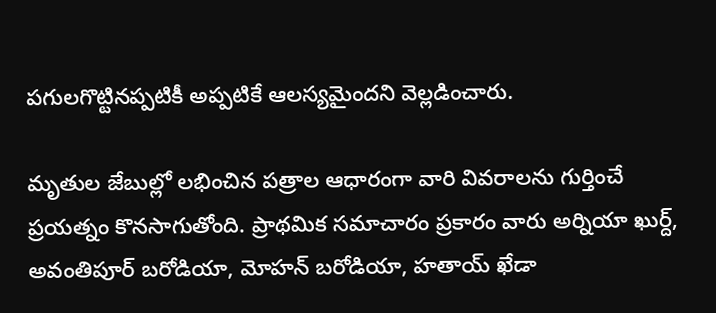పగులగొట్టినప్పటికీ అప్పటికే ఆలస్యమైందని వెల్లడించారు.

మృతుల జేబుల్లో లభించిన పత్రాల ఆధారంగా వారి వివరాలను గుర్తించే ప్రయత్నం కొనసాగుతోంది. ప్రాథమిక సమాచారం ప్రకారం వారు అర్నియా ఖుర్ద్, అవంతిపూర్ బరోడియా, మోహన్ బరోడియా, హతాయ్ ఖేడా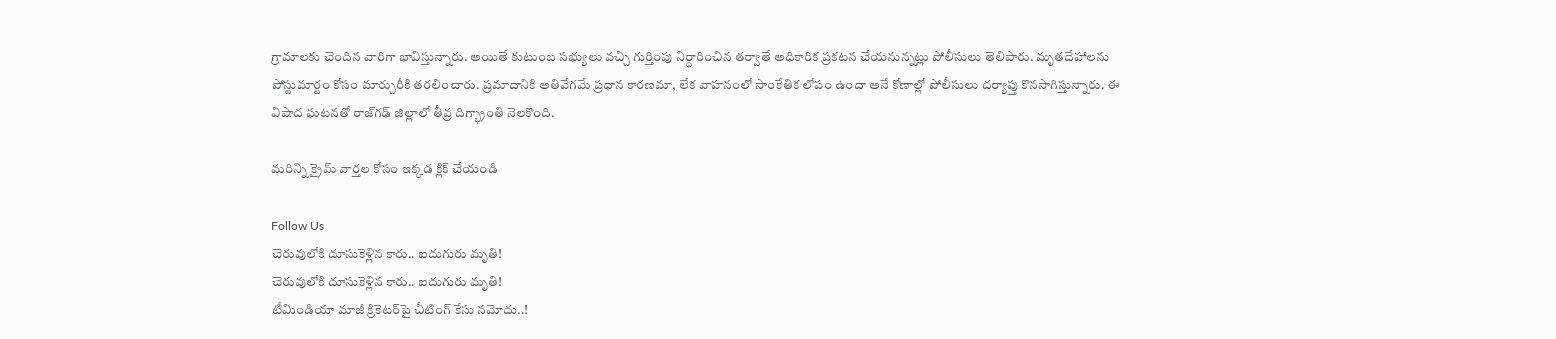గ్రామాలకు చెందిన వారిగా భావిస్తున్నారు. అయితే కుటుంబ సభ్యులు వచ్చి గుర్తింపు నిర్ధారించిన తర్వాతే అధికారిక ప్రకటన చేయనున్నట్లు పోలీసులు తెలిపారు. మృతదేహాలను పోస్టుమార్టం కోసం మార్చురీకి తరలించారు. ప్రమాదానికి అతివేగమే ప్రధాన కారణమా, లేక వాహనంలో సాంకేతిక లోపం ఉందా అనే కోణాల్లో పోలీసులు దర్యాప్తు కొనసాగిస్తున్నారు. ఈ విషాద ఘటనతో రాజ్‌గఢ్ జిల్లాలో తీవ్ర దిగ్భ్రాంతి నెలకొంది.

మరిన్ని క్రైమ్ వార్తల కోసం ఇక్కడ క్లిక్ చేయండి

Follow Us
చెరువులోకి దూసుకెళ్లిన కారు.. ఐదుగురు మృతి!
చెరువులోకి దూసుకెళ్లిన కారు.. ఐదుగురు మృతి!
టీమిండియా మాజీ క్రికెటర్‌పై చీటింగ్ కేసు నమోదు..!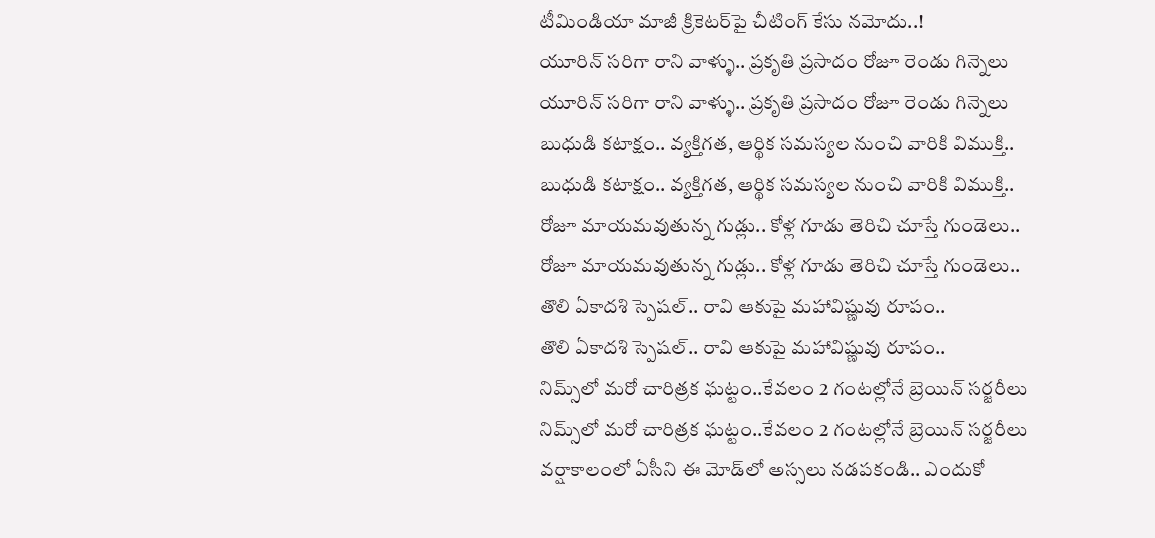టీమిండియా మాజీ క్రికెటర్‌పై చీటింగ్ కేసు నమోదు..!
యూరిన్ సరిగా రాని వాళ్ళు.. ప్రకృతి ప్రసాదం రోజూ రెండు గిన్నెలు
యూరిన్ సరిగా రాని వాళ్ళు.. ప్రకృతి ప్రసాదం రోజూ రెండు గిన్నెలు
బుధుడి కటాక్షం.. వ్యక్తిగత, ఆర్థిక సమస్యల నుంచి వారికి విముక్తి..
బుధుడి కటాక్షం.. వ్యక్తిగత, ఆర్థిక సమస్యల నుంచి వారికి విముక్తి..
రోజూ మాయమవుతున్న గుడ్లు.. కోళ్ల గూడు తెరిచి చూస్తే గుండెలు..
రోజూ మాయమవుతున్న గుడ్లు.. కోళ్ల గూడు తెరిచి చూస్తే గుండెలు..
తొలి ఏకాదశి స్పెషల్.. రావి ఆకుపై మహావిష్ణువు రూపం..
తొలి ఏకాదశి స్పెషల్.. రావి ఆకుపై మహావిష్ణువు రూపం..
నిమ్స్‌లో మరో చారిత్రక ఘట్టం..కేవలం 2 గంటల్లోనే బ్రెయిన్ సర్జరీలు
నిమ్స్‌లో మరో చారిత్రక ఘట్టం..కేవలం 2 గంటల్లోనే బ్రెయిన్ సర్జరీలు
వర్షాకాలంలో ఏసీని ఈ మోడ్‌లో అస్సలు నడపకండి.. ఎందుకో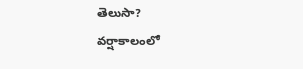తెలుసా?
వర్షాకాలంలో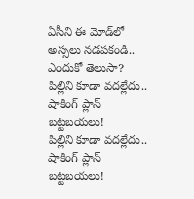ఏసీని ఈ మోడ్‌లో అస్సలు నడపకండి.. ఎందుకో తెలుసా?
పిల్లిని కూడా వదల్లేదు.. షాకింగ్ ప్లాన్ బట్టబయలు!
పిల్లిని కూడా వదల్లేదు.. షాకింగ్ ప్లాన్ బట్టబయలు!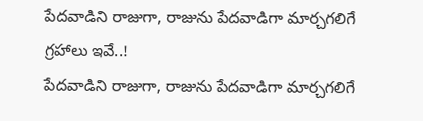పేదవాడిని రాజుగా, రాజును పేదవాడిగా మార్చగలిగే గ్రహాలు ఇవే..!
పేదవాడిని రాజుగా, రాజును పేదవాడిగా మార్చగలిగే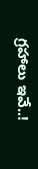గ్రహాలు ఇవే..!